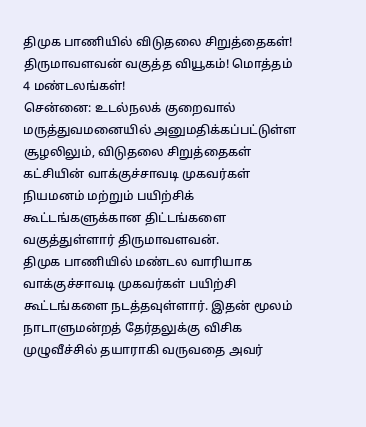திமுக பாணியில் விடுதலை சிறுத்தைகள்! திருமாவளவன் வகுத்த வியூகம்! மொத்தம் 4 மண்டலங்கள்!
சென்னை: உடல்நலக் குறைவால் மருத்துவமனையில் அனுமதிக்கப்பட்டுள்ள சூழலிலும், விடுதலை சிறுத்தைகள் கட்சியின் வாக்குச்சாவடி முகவர்கள் நியமனம் மற்றும் பயிற்சிக் கூட்டங்களுக்கான திட்டங்களை வகுத்துள்ளார் திருமாவளவன்.
திமுக பாணியில் மண்டல வாரியாக வாக்குச்சாவடி முகவர்கள் பயிற்சி கூட்டங்களை நடத்தவுள்ளார். இதன் மூலம் நாடாளுமன்றத் தேர்தலுக்கு விசிக முழுவீச்சில் தயாராகி வருவதை அவர்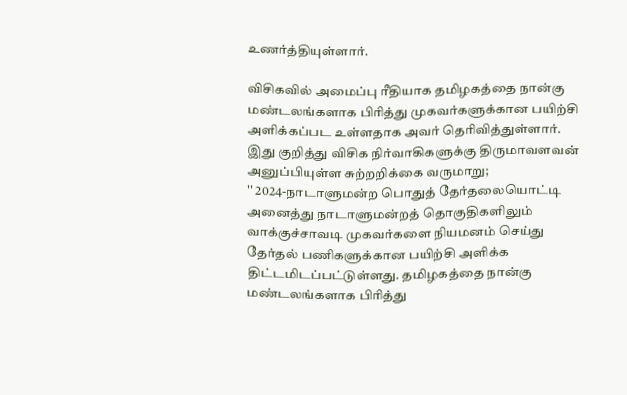உணர்த்தியுள்ளார்.

விசிகவில் அமைப்பு ரீதியாக தமிழகத்தை நான்கு மண்டலங்களாக பிரித்து முகவர்களுக்கான பயிற்சி அளிக்கப்பட உள்ளதாக அவர் தெரிவித்துள்ளார். இது குறித்து விசிக நிர்வாகிகளுக்கு திருமாவளவன் அனுப்பியுள்ள சுற்றறிக்கை வருமாறு;
'' 2024-நாடாளுமன்ற பொதுத் தேர்தலையொட்டி அனைத்து நாடாளுமன்றத் தொகுதிகளிலும் வாக்குச்சாவடி முகவர்களை நியமனம் செய்து தேர்தல் பணிகளுக்கான பயிற்சி அளிக்க திட்டமிடப்பட்டுள்ளது. தமிழகத்தை நான்கு மண்டலங்களாக பிரித்து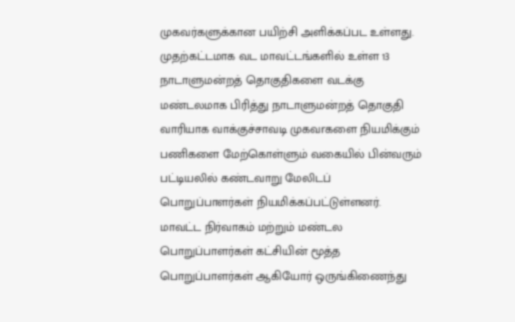முகவர்களுக்கான பயிற்சி அளிக்கப்பட உள்ளது.
முதற்கட்டமாக வட மாவட்டங்களில் உள்ள 13 நாடாளுமன்றத் தொகுதிகளை வடக்கு மண்டலமாக பிரித்து நாடாளுமன்றத் தொகுதி வாரியாக வாக்குச்சாவடி முகவrகளை நியமிக்கும் பணிகளை மேற்கொள்ளும் வகையில் பின்வரும் பட்டியலில் கண்டவாறு மேலிடப் பொறுப்பாளர்கள் நியமிக்கப்பட்டுள்ளனர்.
மாவட்ட நிர்வாகம் மற்றும் மண்டல பொறுப்பாளர்கள் கட்சியின் மூத்த பொறுப்பாளர்கள் ஆகியோர் ஒருங்கிணைந்து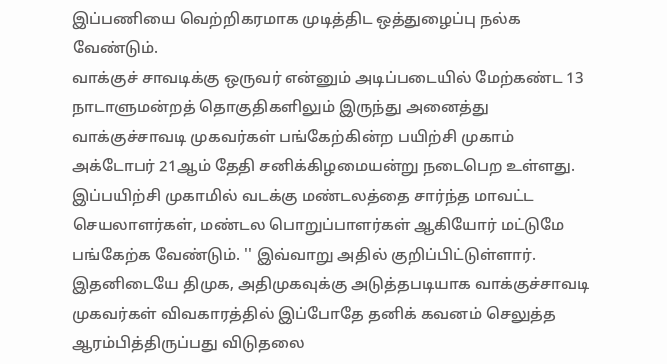இப்பணியை வெற்றிகரமாக முடித்திட ஒத்துழைப்பு நல்க வேண்டும்.
வாக்குச் சாவடிக்கு ஒருவர் என்னும் அடிப்படையில் மேற்கண்ட 13 நாடாளுமன்றத் தொகுதிகளிலும் இருந்து அனைத்து வாக்குச்சாவடி முகவர்கள் பங்கேற்கின்ற பயிற்சி முகாம் அக்டோபர் 21ஆம் தேதி சனிக்கிழமையன்று நடைபெற உள்ளது.
இப்பயிற்சி முகாமில் வடக்கு மண்டலத்தை சார்ந்த மாவட்ட செயலாளர்கள், மண்டல பொறுப்பாளர்கள் ஆகியோர் மட்டுமே பங்கேற்க வேண்டும். '' இவ்வாறு அதில் குறிப்பிட்டுள்ளார்.
இதனிடையே திமுக, அதிமுகவுக்கு அடுத்தபடியாக வாக்குச்சாவடி முகவர்கள் விவகாரத்தில் இப்போதே தனிக் கவனம் செலுத்த ஆரம்பித்திருப்பது விடுதலை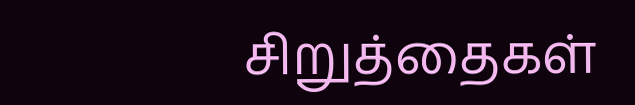சிறுத்தைகள்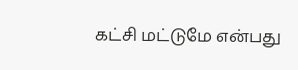கட்சி மட்டுமே என்பது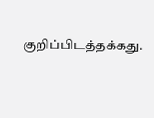குறிப்பிடத்தக்கது.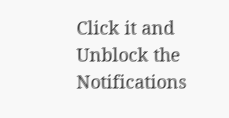Click it and Unblock the Notifications